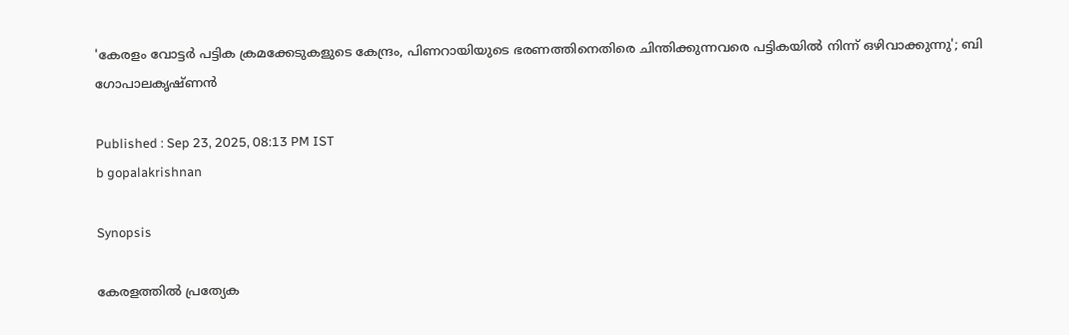'കേരളം വോട്ടർ പട്ടിക ക്രമക്കേടുകളുടെ കേന്ദ്രം, പിണറായിയുടെ ഭരണത്തിനെതിരെ ചിന്തിക്കുന്നവരെ പട്ടികയിൽ നിന്ന് ഒഴിവാക്കുന്നു'; ബി ഗോപാലകൃഷ്ണൻ

Published : Sep 23, 2025, 08:13 PM IST
b gopalakrishnan

Synopsis

കേരളത്തിൽ പ്രത്യേക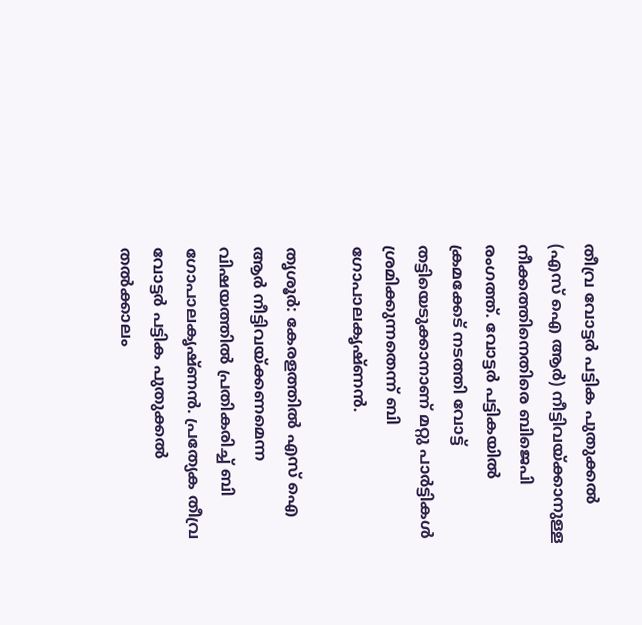തീവ്ര വോട്ടർ പട്ടിക പുതുക്കൽ (എസ് ഐ ആർ) നീട്ടിവയ്ക്കാനുള്ള നീക്കത്തിനെതിരെ ബിജെപി രംഗത്ത്. വോട്ടർ പട്ടികയിൽ ക്രമക്കേട് നടത്തി വോട്ട് തട്ടിയെടുക്കാനാണ് മറ്റു പാർട്ടികൾ ശ്രമിക്കുന്നതെന്ന് ബി ഗോപാലകൃഷ്ണൻ.

തൃശൂർ: കേരളത്തിൽ എസ് ഐ ആർ നീട്ടിവയ്ക്കണമെന്ന വിഷയത്തിൽ പ്രതികരിച്ച് ബി ഗോപാലകൃഷ്ണൻ. പ്രത്യേക തീവ്ര വോട്ടർ പട്ടിക പുതുക്കൽ തൽക്കാലം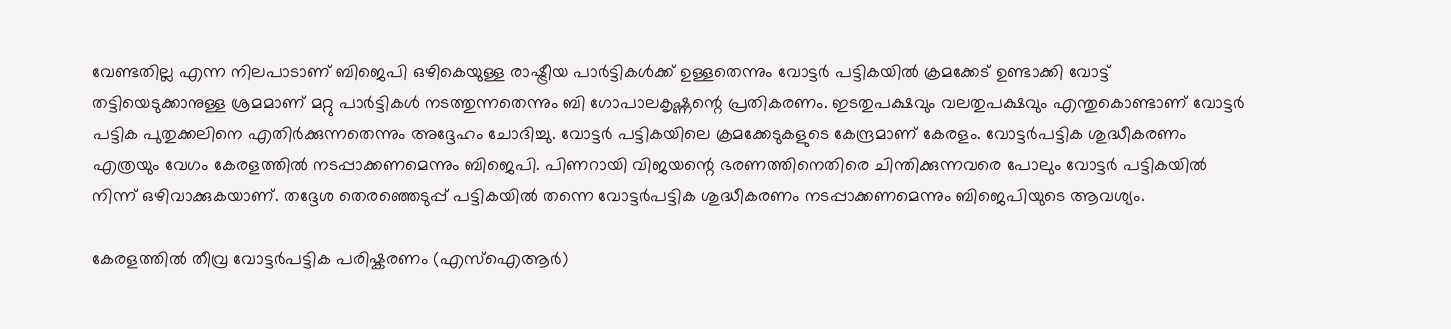വേണ്ടതില്ല എന്ന നിലപാടാണ് ബിജെപി ഒഴികെയുള്ള രാഷ്ട്രീയ പാർട്ടികൾക്ക് ഉള്ളതെന്നും വോട്ടർ പട്ടികയിൽ ക്രമക്കേട് ഉണ്ടാക്കി വോട്ട് തട്ടിയെടുക്കാനുള്ള ശ്രമമാണ് മറ്റു പാർട്ടികൾ നടത്തുന്നതെന്നും ബി ഗോപാലകൃഷ്ണന്റെ പ്രതികരണം. ഇടതുപക്ഷവും വലതുപക്ഷവും എന്തുകൊണ്ടാണ് വോട്ടർ പട്ടിക പുതുക്കലിനെ എതിർക്കുന്നതെന്നും അദ്ദേഹം ചോദിച്ചു. വോട്ടർ പട്ടികയിലെ ക്രമക്കേടുകളുടെ കേന്ദ്രമാണ് കേരളം. വോട്ടർപട്ടിക ശുദ്ധീകരണം എത്രയും വേഗം കേരളത്തിൽ നടപ്പാക്കണമെന്നും ബിജെപി. പിണറായി വിജയന്റെ ഭരണത്തിനെതിരെ ചിന്തിക്കുന്നവരെ പോലും വോട്ടർ പട്ടികയിൽ നിന്ന് ഒഴിവാക്കുകയാണ്. തദ്ദേശ തെരഞ്ഞെടുപ്പ് പട്ടികയിൽ തന്നെ വോട്ടർപട്ടിക ശുദ്ധീകരണം നടപ്പാക്കണമെന്നും ബിജെപിയുടെ ആവശ്യം.

കേരളത്തിൽ തീവ്ര വോട്ടർപട്ടിക പരിഷ്കരണം (എസ്‌ഐആർ)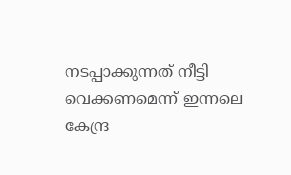നടപ്പാക്കുന്നത് നീട്ടി വെക്കണമെന്ന് ഇന്നലെ കേന്ദ്ര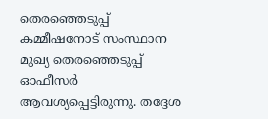തെരഞ്ഞെടുപ്പ് കമ്മീഷനോട് സംസ്ഥാന മുഖ്യ തെരഞ്ഞെടുപ്പ് ഓഫീസർ ആവശ്യപ്പെട്ടിരുന്നു. തദ്ദേശ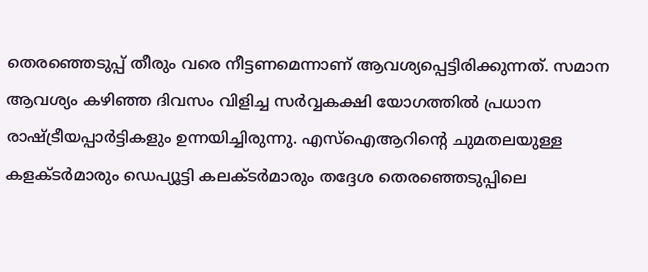തെരഞ്ഞെടുപ്പ് തീരും വരെ നീട്ടണമെന്നാണ് ആവശ്യപ്പെട്ടിരിക്കുന്നത്. സമാന ആവശ്യം കഴിഞ്ഞ ദിവസം വിളിച്ച സർവ്വകക്ഷി യോഗത്തിൽ പ്രധാന രാഷ്ട്രീയപ്പാർട്ടികളും ഉന്നയിച്ചിരുന്നു. എസ്ഐആറിൻ്റെ ചുമതലയുള്ള കളക്ടർമാരും ഡെപ്യൂട്ടി കലക്ടർമാരും തദ്ദേശ തെരഞ്ഞെടുപ്പിലെ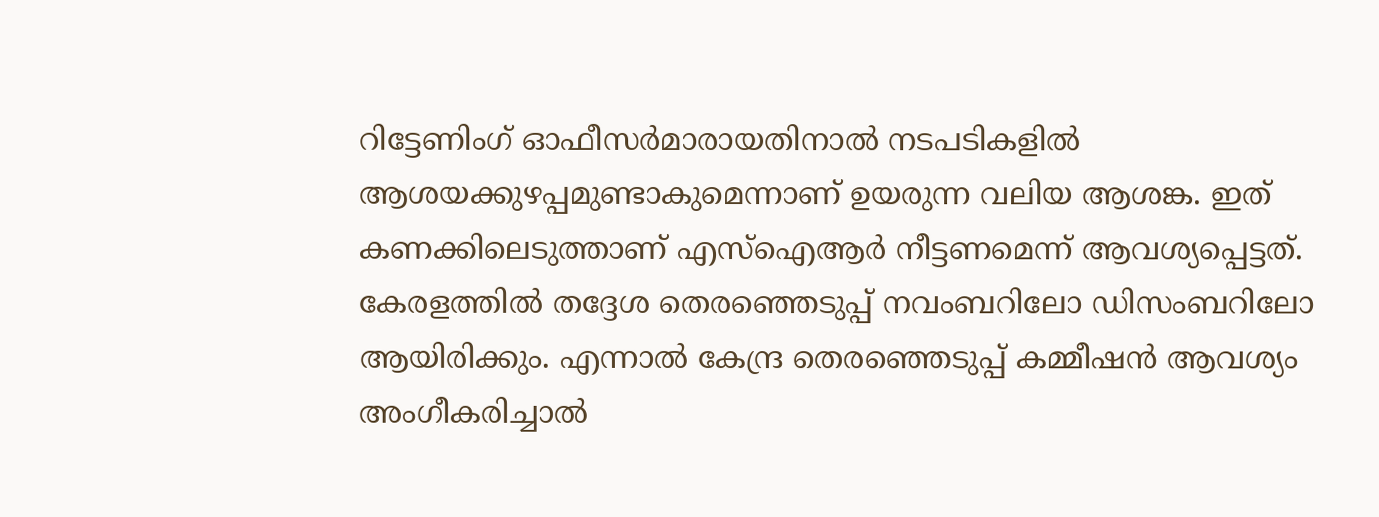റിട്ടേണിംഗ് ഓഫീസർമാരായതിനാൽ നടപടികളിൽ ആശയക്കുഴപ്പമുണ്ടാകുമെന്നാണ് ഉയരുന്ന വലിയ ആശങ്ക. ഇത് കണക്കിലെടുത്താണ് എസ്ഐആർ നീട്ടണമെന്ന് ആവശ്യപ്പെട്ടത്. കേരളത്തിൽ തദ്ദേശ തെരഞ്ഞെടുപ്പ് നവംബറിലോ ഡിസംബറിലോ ആയിരിക്കും. എന്നാൽ കേന്ദ്ര തെരഞ്ഞെടുപ്പ് കമ്മീഷൻ ആവശ്യം അംഗീകരിച്ചാൽ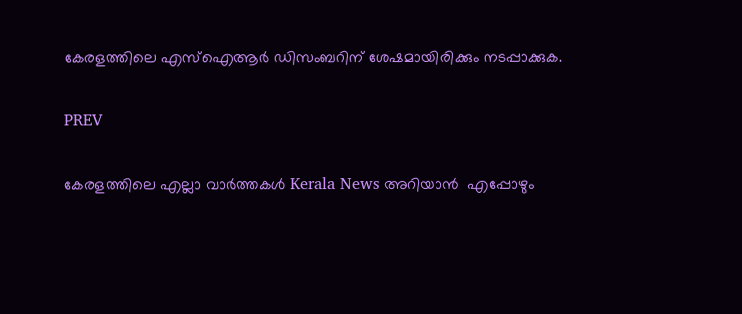കേരളത്തിലെ എസ്ഐആർ ഡിസംബറിന് ശേഷമായിരിക്കും നടപ്പാക്കുക.

PREV

കേരളത്തിലെ എല്ലാ വാർത്തകൾ Kerala News അറിയാൻ  എപ്പോഴും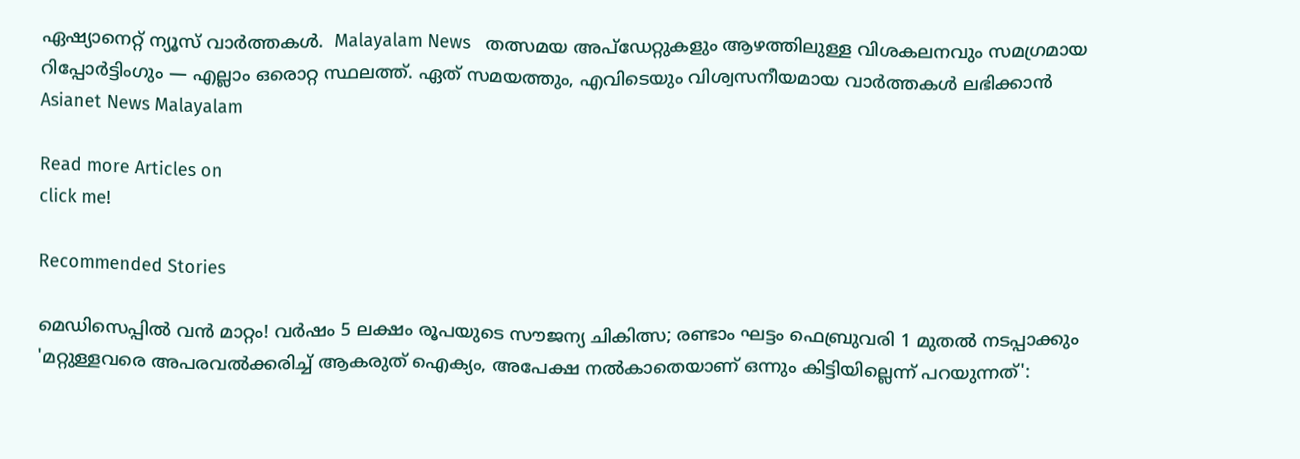ഏഷ്യാനെറ്റ് ന്യൂസ് വാർത്തകൾ.  Malayalam News   തത്സമയ അപ്‌ഡേറ്റുകളും ആഴത്തിലുള്ള വിശകലനവും സമഗ്രമായ റിപ്പോർട്ടിംഗും — എല്ലാം ഒരൊറ്റ സ്ഥലത്ത്. ഏത് സമയത്തും, എവിടെയും വിശ്വസനീയമായ വാർത്തകൾ ലഭിക്കാൻ Asianet News Malayalam

Read more Articles on
click me!

Recommended Stories

മെഡിസെപ്പിൽ വൻ മാറ്റം! വർഷം 5 ലക്ഷം രൂപയുടെ സൗജന്യ ചികിത്സ; രണ്ടാം ഘട്ടം ഫെബ്രുവരി 1 മുതൽ നടപ്പാക്കും
'മറ്റുള്ളവരെ അപരവൽക്കരിച്ച് ആകരുത് ഐക്യം, അപേക്ഷ നൽകാതെയാണ് ഒന്നും കിട്ടിയില്ലെന്ന് പറയുന്നത്':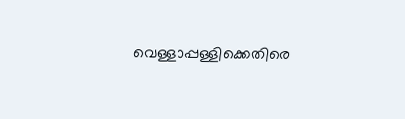വെള്ളാപ്പള്ളിക്കെതിരെ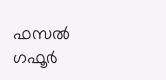ഫസൽ ഗഫൂർ